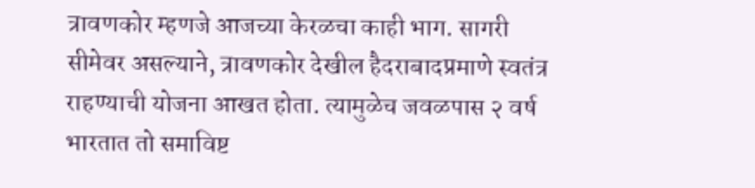त्रावणकोर म्हणजे आजच्या केरळचा काही भाग. सागरी सीमेवर असल्याने, त्रावणकोर देखील हैदराबादप्रमाणे स्वतंत्र राहण्याची योजना आखत होता. त्यामुळेच जवळपास २ वर्ष भारतात तो समाविष्ट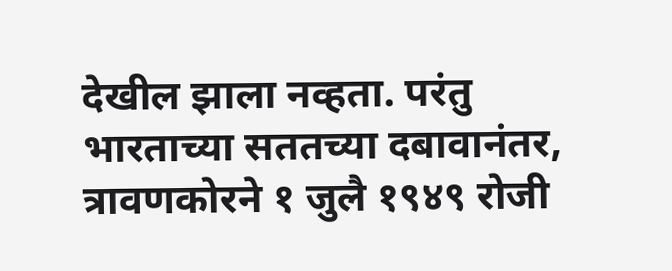देखील झाला नव्हता. परंतु भारताच्या सततच्या दबावानंतर, त्रावणकोरने १ जुलै १९४९ रोजी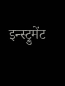इन्स्ट्रुमेंट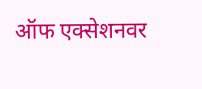ऑफ एक्सेशनवर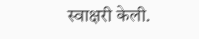स्वाक्षरी केली.